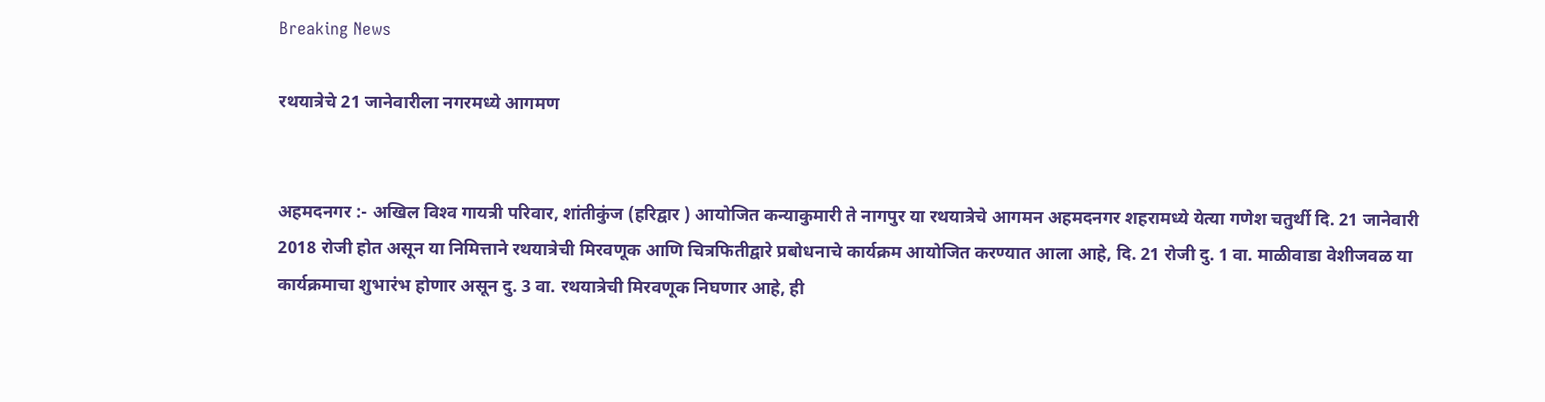Breaking News

रथयात्रेचे 21 जानेवारीला नगरमध्ये आगमण


अहमदनगर :- अखिल विश्‍व गायत्री परिवार, शांतीकुंज (हरिद्वार ) आयोजित कन्याकुमारी ते नागपुर या रथयात्रेचे आगमन अहमदनगर शहरामध्ये येत्या गणेश चतुर्थी दि. 21 जानेवारी 2018 रोजी होत असून या निमित्ताने रथयात्रेची मिरवणूक आणि चित्रफितीद्वारे प्रबोधनाचे कार्यक्रम आयोजित करण्यात आला आहे, दि. 21 रोजी दु. 1 वा. माळीवाडा वेशीजवळ या कार्यक्रमाचा शुभारंभ होणार असून दु. 3 वा. रथयात्रेची मिरवणूक निघणार आहे, ही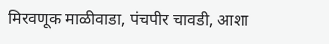मिरवणूक माळीवाडा, पंचपीर चावडी, आशा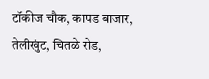टॉकीज चौक, कापड बाजार, तेलीखुंट, चितळे रोड,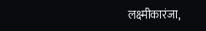लक्ष्मीकारंजा,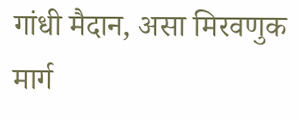गांधी मैदान, असा मिरवणुक मार्ग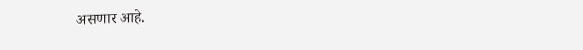असणार आहे.